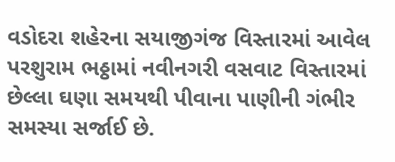વડોદરા શહેરના સયાજીગંજ વિસ્તારમાં આવેલ પરશુરામ ભઠ્ઠામાં નવીનગરી વસવાટ વિસ્તારમાં છેલ્લા ઘણા સમયથી પીવાના પાણીની ગંભીર સમસ્યા સર્જાઈ છે.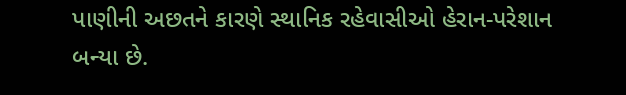પાણીની અછતને કારણે સ્થાનિક રહેવાસીઓ હેરાન-પરેશાન બન્યા છે.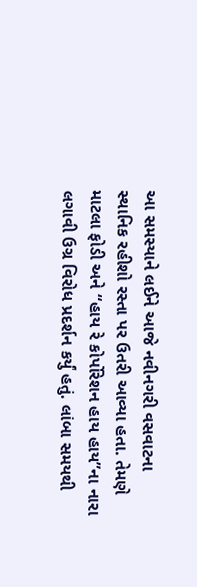આ સમસ્યાને લઈને આજે નવીનગરી વસવાટના સ્થાનિક રહીશો રસ્તા પર ઉતરી આવ્યા હતા. તેમણે માટલા ફોડી અને “હાય રે કોર્પોરેશન હાય હાય”ના નારા લગાવી ઉગ્ર વિરોધ પ્રદર્શન કર્યું હતું. લાંબા સમયથી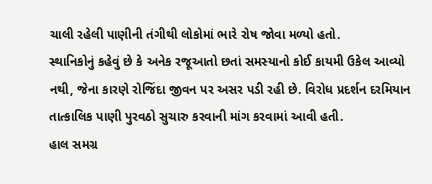ચાલી રહેલી પાણીની તંગીથી લોકોમાં ભારે રોષ જોવા મળ્યો હતો.
સ્થાનિકોનું કહેવું છે કે અનેક રજૂઆતો છતાં સમસ્યાનો કોઈ કાયમી ઉકેલ આવ્યો નથી, જેના કારણે રોજિંદા જીવન પર અસર પડી રહી છે. વિરોધ પ્રદર્શન દરમિયાન તાત્કાલિક પાણી પુરવઠો સુચારુ કરવાની માંગ કરવામાં આવી હતી.
હાલ સમગ્ર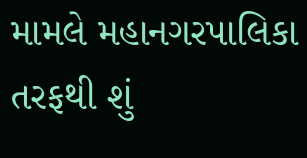મામલે મહાનગરપાલિકા તરફથી શું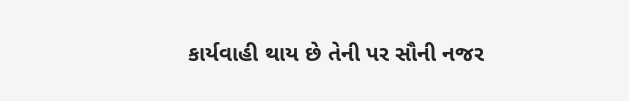કાર્યવાહી થાય છે તેની પર સૌની નજર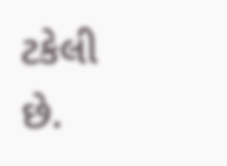ટકેલી છે.